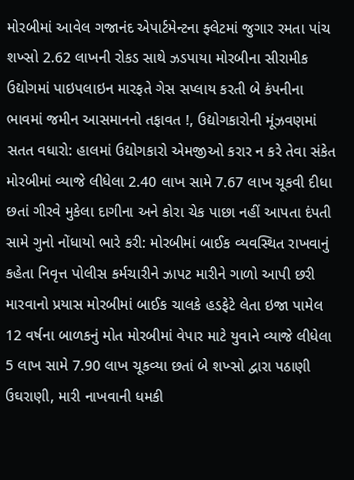મોરબીમાં આવેલ ગજાનંદ એપાર્ટમેન્ટના ફ્લેટમાં જુગાર રમતા પાંચ શખ્સો 2.62 લાખની રોકડ સાથે ઝડપાયા મોરબીના સીરામીક ઉદ્યોગમાં પાઇપલાઇન મારફતે ગેસ સપ્લાય કરતી બે કંપનીના ભાવમાં જમીન આસમાનનો તફાવત !, ઉદ્યોગકારોની મૂંઝવણમાં સતત વધારો: હાલમાં ઉદ્યોગકારો એમજીઓ કરાર ન કરે તેવા સંકેત મોરબીમાં વ્યાજે લીધેલા 2.40 લાખ સામે 7.67 લાખ ચૂકવી દીધા છતાં ગીરવે મુકેલા દાગીના અને કોરા ચેક પાછા નહીં આપતા દંપતી સામે ગુનો નોંધાયો ભારે કરી: મોરબીમાં બાઈક વ્યવસ્થિત રાખવાનું કહેતા નિવૃત્ત પોલીસ કર્મચારીને ઝાપટ મારીને ગાળો આપી છરી મારવાનો પ્રયાસ મોરબીમાં બાઈક ચાલકે હડફેટે લેતા ઇજા પામેલ 12 વર્ષના બાળકનું મોત મોરબીમાં વેપાર માટે યુવાને વ્યાજે લીધેલા 5 લાખ સામે 7.90 લાખ ચૂકવ્યા છતાં બે શખ્સો દ્વારા પઠાણી ઉઘરાણી, મારી નાખવાની ધમકી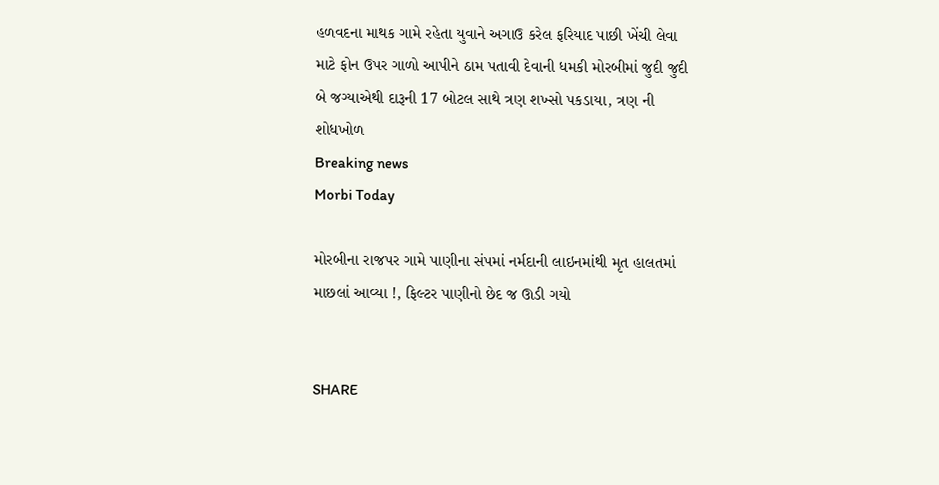હળવદના માથક ગામે રહેતા યુવાને અગાઉ કરેલ ફરિયાદ પાછી ખેંચી લેવા માટે ફોન ઉપર ગાળો આપીને ઠામ પતાવી દેવાની ધમકી મોરબીમાં જુદી જુદી બે જગ્યાએથી દારૂની 17 બોટલ સાથે ત્રણ શખ્સો પકડાયા, ત્રણ ની શોધખોળ
Breaking news
Morbi Today

મોરબીના રાજપર ગામે પાણીના સંપમાં નર્મદાની લાઇનમાંથી મૃત હાલતમાં માછલાં આવ્યા !, ફિલ્ટર પાણીનો છેદ જ ઊડી ગયો


SHARE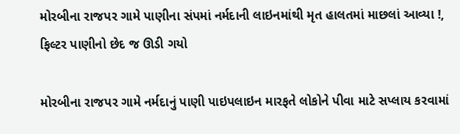મોરબીના રાજપર ગામે પાણીના સંપમાં નર્મદાની લાઇનમાંથી મૃત હાલતમાં માછલાં આવ્યા !, ફિલ્ટર પાણીનો છેદ જ ઊડી ગયો

મોરબીના રાજપર ગામે નર્મદાનું પાણી પાઇપલાઇન મારફતે લોકોને પીવા માટે સપ્લાય કરવામાં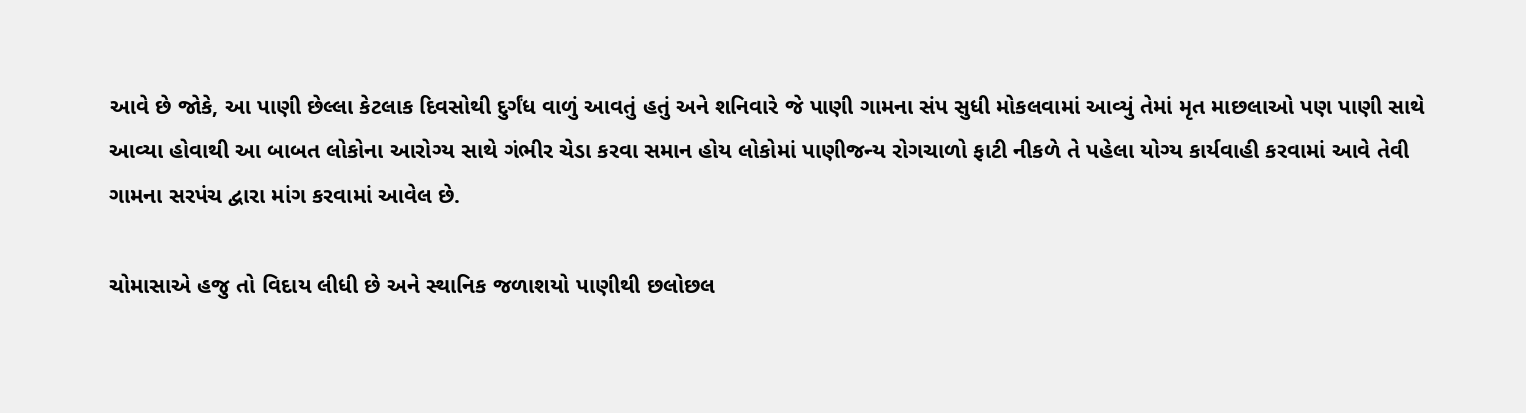આવે છે જોકે, આ પાણી છેલ્લા કેટલાક દિવસોથી દુર્ગંધ વાળું આવતું હતું અને શનિવારે જે પાણી ગામના સંપ સુધી મોકલવામાં આવ્યું તેમાં મૃત માછલાઓ પણ પાણી સાથે આવ્યા હોવાથી આ બાબત લોકોના આરોગ્ય સાથે ગંભીર ચેડા કરવા સમાન હોય લોકોમાં પાણીજન્ય રોગચાળો ફાટી નીકળે તે પહેલા યોગ્ય કાર્યવાહી કરવામાં આવે તેવી ગામના સરપંચ દ્વારા માંગ કરવામાં આવેલ છે.

ચોમાસાએ હજુ તો વિદાય લીધી છે અને સ્થાનિક જળાશયો પાણીથી છલોછલ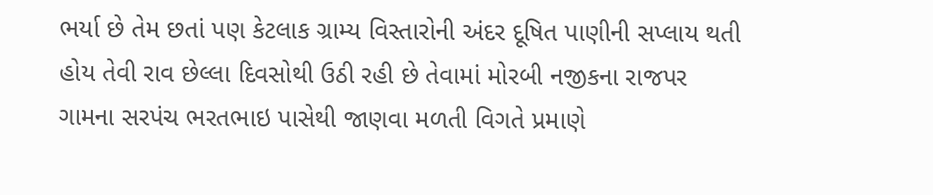ભર્યા છે તેમ છતાં પણ કેટલાક ગ્રામ્ય વિસ્તારોની અંદર દૂષિત પાણીની સપ્લાય થતી હોય તેવી રાવ છેલ્લા દિવસોથી ઉઠી રહી છે તેવામાં મોરબી નજીકના રાજપર ગામના સરપંચ ભરતભાઇ પાસેથી જાણવા મળતી વિગતે પ્રમાણે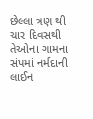છેલ્લા ત્રણ થી ચાર દિવસથી તેઓના ગામના સંપમાં નર્મદાની લાઈન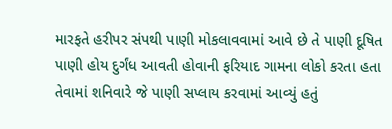મારફતે હરીપર સંપથી પાણી મોકલાવવામાં આવે છે તે પાણી દૂષિત પાણી હોય દુર્ગંધ આવતી હોવાની ફરિયાદ ગામના લોકો કરતા હતા તેવામાં શનિવારે જે પાણી સપ્લાય કરવામાં આવ્યું હતું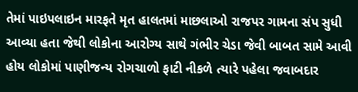તેમાં પાઇપલાઇન મારફતે મૃત હાલતમાં માછલાઓ રાજપર ગામના સંપ સુધી આવ્યા હતા જેથી લોકોના આરોગ્ય સાથે ગંભીર ચેડા જેવી બાબત સામે આવી હોય લોકોમાં પાણીજન્ય રોગચાળો ફાટી નીકળે ત્યારે પહેલા જવાબદાર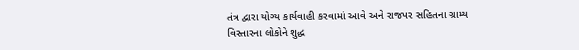તંત્ર દ્વારા યોગ્ય કાર્યવાહી કરવામાં આવે અને રાજપર સહિતના ગ્રામ્ય વિસ્તારના લોકોને શુદ્ધ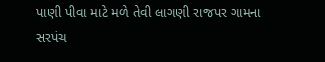પાણી પીવા માટે મળે તેવી લાગણી રાજપર ગામના સરપંચ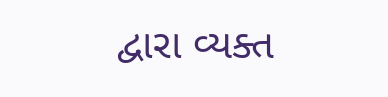દ્વારા વ્યક્ત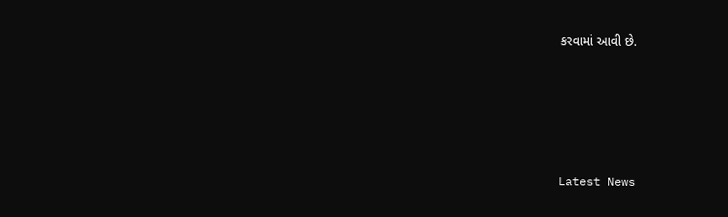કરવામાં આવી છે.






Latest News